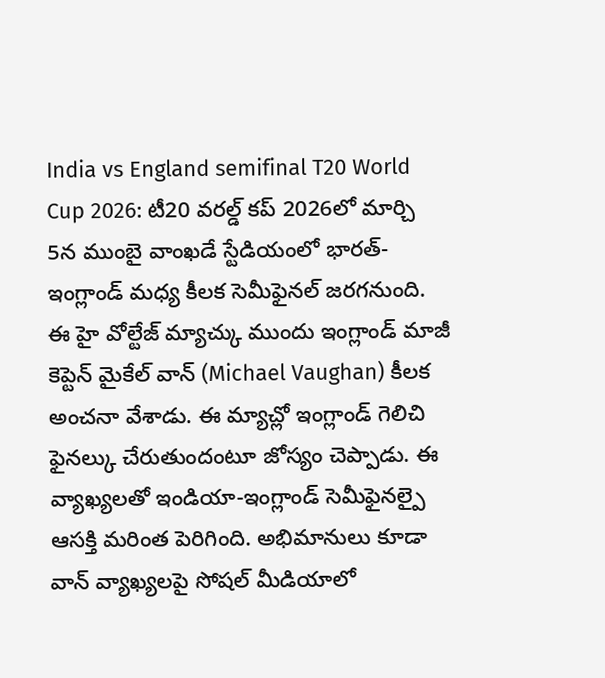India vs England semifinal T20 World Cup 2026: టీ20 వరల్డ్ కప్ 2026లో మార్చి 5న ముంబై వాంఖడే స్టేడియంలో భారత్-ఇంగ్లాండ్ మధ్య కీలక సెమీఫైనల్ జరగనుంది. ఈ హై వోల్టేజ్ మ్యాచ్కు ముందు ఇంగ్లాండ్ మాజీ కెప్టెన్ మైకేల్ వాన్ (Michael Vaughan) కీలక అంచనా వేశాడు. ఈ మ్యాచ్లో ఇంగ్లాండ్ గెలిచి ఫైనల్కు చేరుతుందంటూ జోస్యం చెప్పాడు. ఈ వ్యాఖ్యలతో ఇండియా-ఇంగ్లాండ్ సెమీఫైనల్పై ఆసక్తి మరింత పెరిగింది. అభిమానులు కూడా వాన్ వ్యాఖ్యలపై సోషల్ మీడియాలో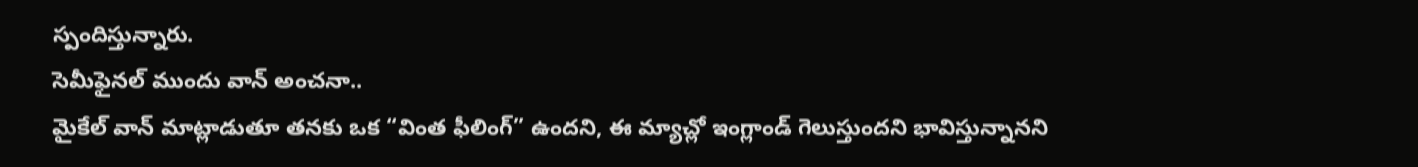స్పందిస్తున్నారు.
సెమీఫైనల్ ముందు వాన్ అంచనా..
మైకేల్ వాన్ మాట్లాడుతూ తనకు ఒక “వింత ఫీలింగ్” ఉందని, ఈ మ్యాచ్లో ఇంగ్లాండ్ గెలుస్తుందని భావిస్తున్నానని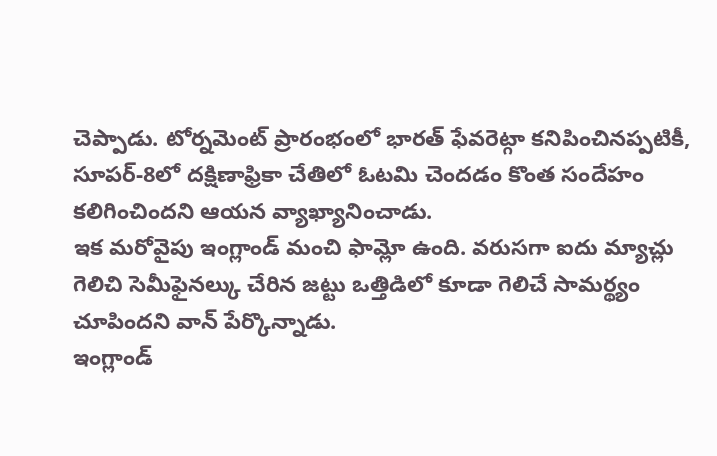చెప్పాడు. టోర్నమెంట్ ప్రారంభంలో భారత్ ఫేవరెట్గా కనిపించినప్పటికీ, సూపర్-8లో దక్షిణాఫ్రికా చేతిలో ఓటమి చెందడం కొంత సందేహం కలిగించిందని ఆయన వ్యాఖ్యానించాడు.
ఇక మరోవైపు ఇంగ్లాండ్ మంచి ఫామ్లో ఉంది. వరుసగా ఐదు మ్యాచ్లు గెలిచి సెమీఫైనల్కు చేరిన జట్టు ఒత్తిడిలో కూడా గెలిచే సామర్థ్యం చూపిందని వాన్ పేర్కొన్నాడు.
ఇంగ్లాండ్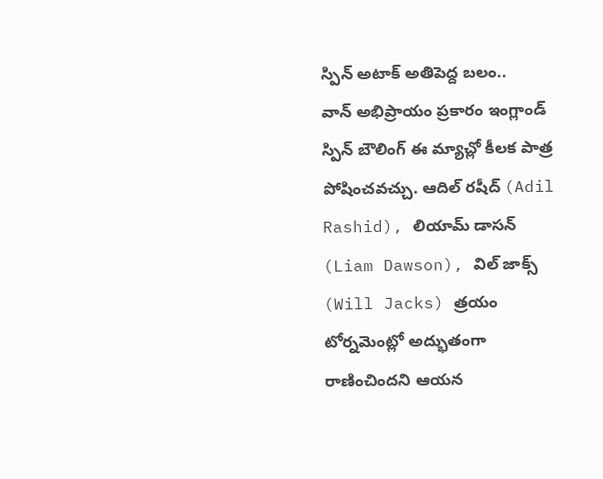స్పిన్ అటాక్ అతిపెద్ద బలం..
వాన్ అభిప్రాయం ప్రకారం ఇంగ్లాండ్ స్పిన్ బౌలింగ్ ఈ మ్యాచ్లో కీలక పాత్ర పోషించవచ్చు. ఆదిల్ రషీద్ (Adil Rashid), లియామ్ డాసన్ (Liam Dawson), విల్ జాక్స్ (Will Jacks) త్రయం టోర్నమెంట్లో అద్భుతంగా రాణించిందని ఆయన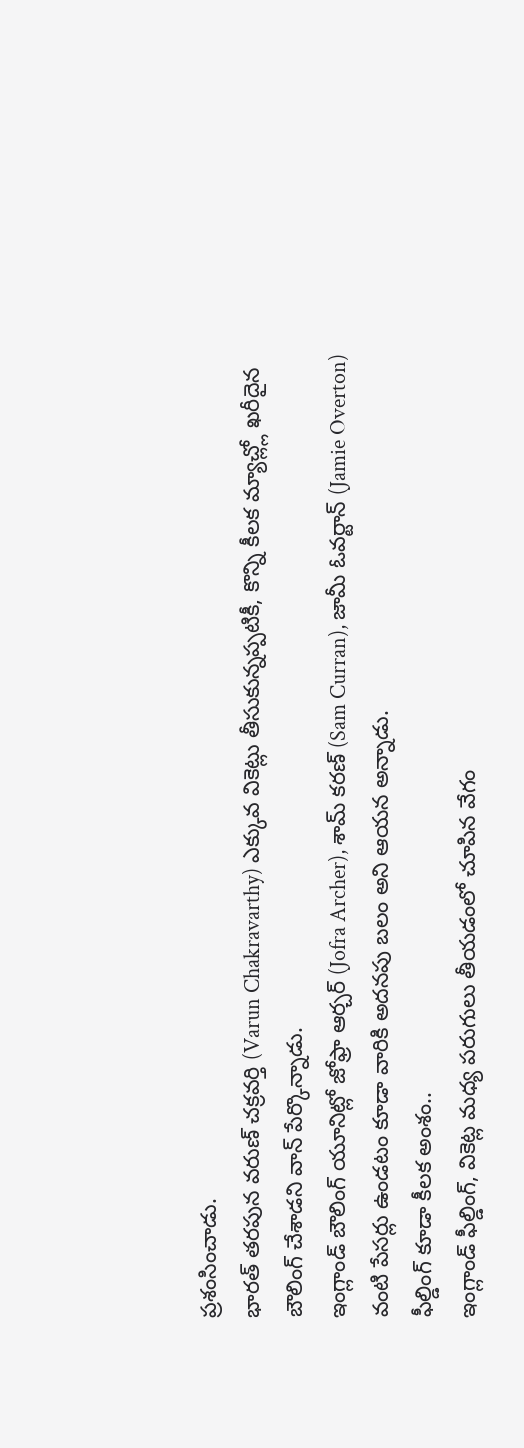ప్రశంసించాడు.
భారత్ తరపున వరుణ్ చక్రవర్తి (Varun Chakravarthy) ఎక్కువ వికెట్లు తీసుకున్నప్పటికీ, కొన్ని కీలక మ్యాచ్ల్లో ఖరీదైన బౌలింగ్ చేశాడని వాన్ పేర్కొన్నాడు.
ఇంగ్లాండ్ బౌలింగ్ యూనిట్లో జోఫ్రా ఆర్చర్ (Jofra Archer), శామ్ కరణ్ (Sam Curran), జామీ ఓవర్టాన్ (Jamie Overton) వంటి పేసర్లు ఉండటం కూడా వారికి అదనపు బలం అని ఆయన అన్నాడు.
ఫీల్డింగ్ కూడా కీలక అంశం..
ఇంగ్లాండ్ ఫీల్డింగ్, వికెట్ల మధ్య పరుగులు తీయడంలో చూపిన వేగం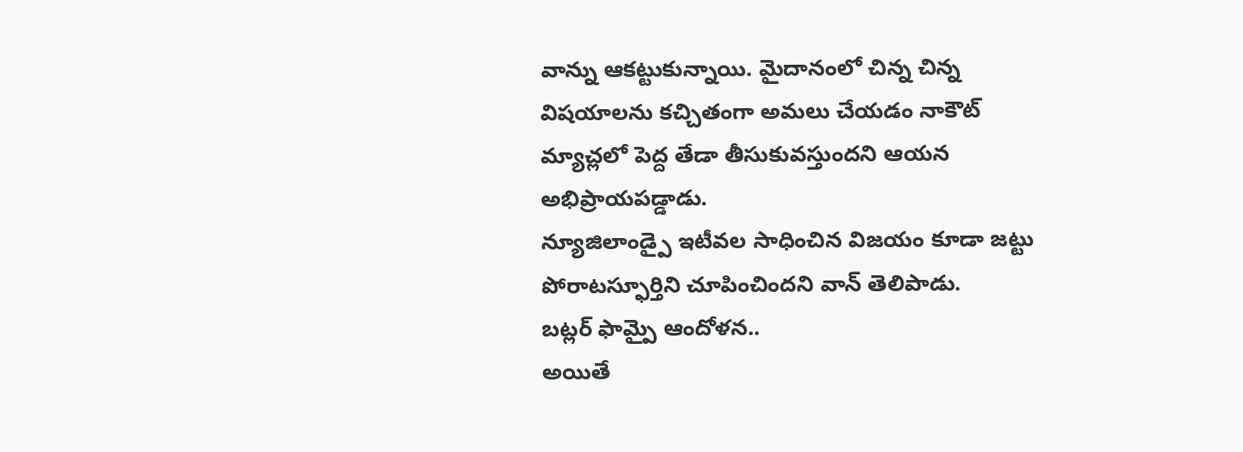వాన్ను ఆకట్టుకున్నాయి. మైదానంలో చిన్న చిన్న విషయాలను కచ్చితంగా అమలు చేయడం నాకౌట్ మ్యాచ్లలో పెద్ద తేడా తీసుకువస్తుందని ఆయన అభిప్రాయపడ్డాడు.
న్యూజిలాండ్పై ఇటీవల సాధించిన విజయం కూడా జట్టు పోరాటస్ఫూర్తిని చూపించిందని వాన్ తెలిపాడు.
బట్లర్ ఫామ్పై ఆందోళన..
అయితే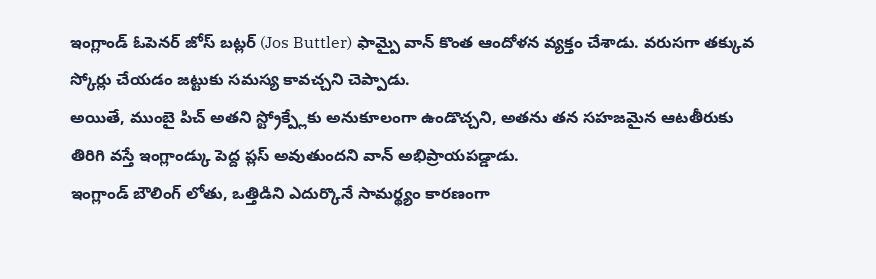ఇంగ్లాండ్ ఓపెనర్ జోస్ బట్లర్ (Jos Buttler) ఫామ్పై వాన్ కొంత ఆందోళన వ్యక్తం చేశాడు. వరుసగా తక్కువ స్కోర్లు చేయడం జట్టుకు సమస్య కావచ్చని చెప్పాడు.
అయితే, ముంబై పిచ్ అతని స్ట్రోక్ప్లేకు అనుకూలంగా ఉండొచ్చని, అతను తన సహజమైన ఆటతీరుకు తిరిగి వస్తే ఇంగ్లాండ్కు పెద్ద ప్లస్ అవుతుందని వాన్ అభిప్రాయపడ్డాడు.
ఇంగ్లాండ్ బౌలింగ్ లోతు, ఒత్తిడిని ఎదుర్కొనే సామర్థ్యం కారణంగా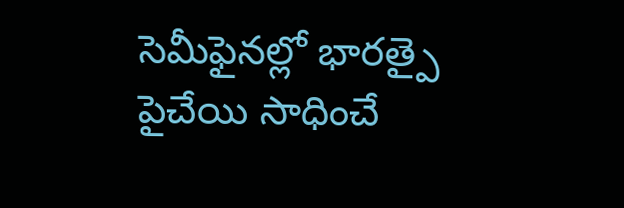సెమీఫైనల్లో భారత్పై పైచేయి సాధించే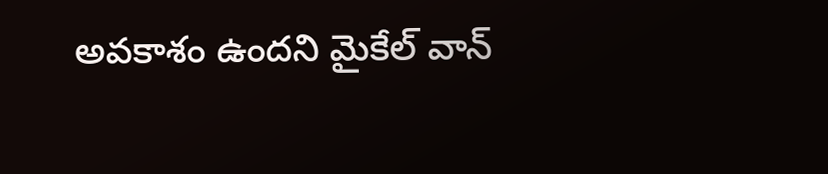అవకాశం ఉందని మైకేల్ వాన్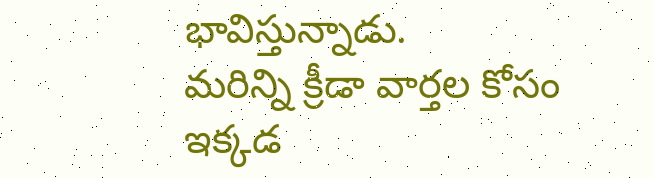భావిస్తున్నాడు.
మరిన్ని క్రీడా వార్తల కోసం ఇక్కడ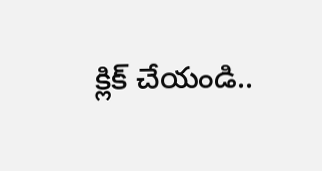క్లిక్ చేయండి..